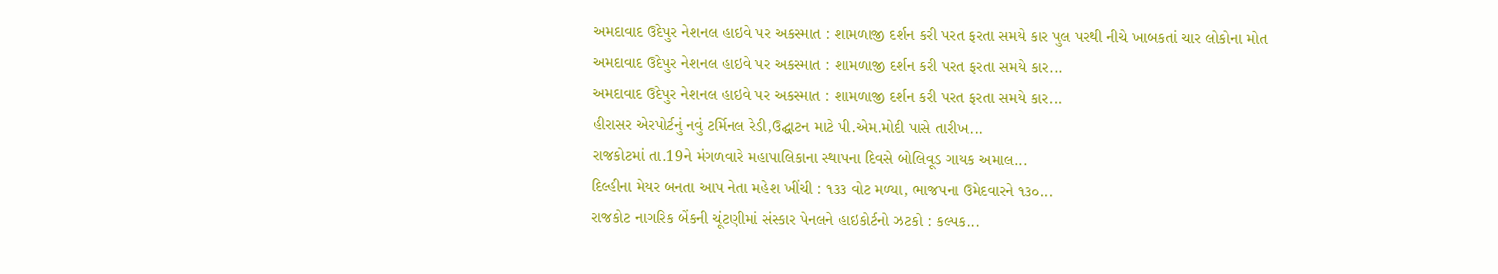અમદાવાદ ઉદેપુર નેશનલ હાઇવે પર અકસ્માત : શામળાજી દર્શન કરી પરત ફરતા સમયે કાર પુલ પરથી નીચે ખાબકતાં ચાર લોકોના મોત
અમદાવાદ ઉદેપુર નેશનલ હાઇવે પર અકસ્માત : શામળાજી દર્શન કરી પરત ફરતા સમયે કાર...
અમદાવાદ ઉદેપુર નેશનલ હાઇવે પર અકસ્માત : શામળાજી દર્શન કરી પરત ફરતા સમયે કાર...
હીરાસર એરપોર્ટનું નવું ટર્મિનલ રેડી,ઉદ્ઘાટન માટે પી.એમ.મોદી પાસે તારીખ...
રાજકોટમાં તા.19ને મંગળવારે મહાપાલિકાના સ્થાપના દિવસે બોલિવૂડ ગાયક અમાલ...
દિલ્હીના મેયર બનતા આપ નેતા મહેશ ખીંચી : ૧૩૩ વોટ મળ્યા, ભાજપના ઉમેદવારને ૧૩૦...
રાજકોટ નાગરિક બેંકની ચૂંટણીમાં સંસ્કાર પેનલને હાઇકોર્ટનો ઝટકો : કલ્પક...